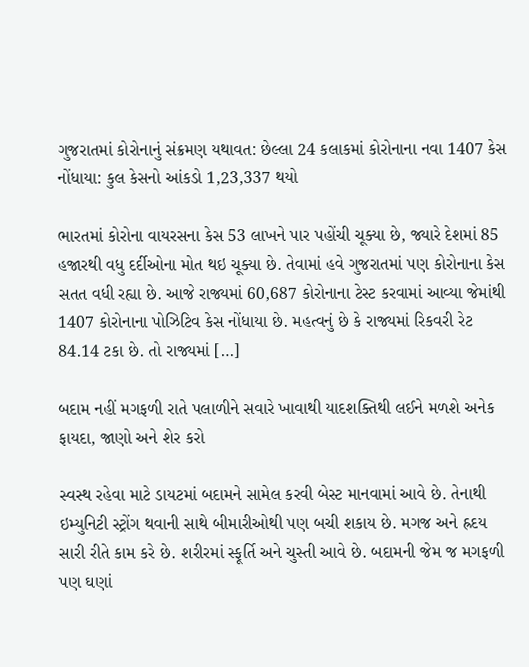ગુજરાતમાં કોરોનાનું સંક્રમણ યથાવત: છેલ્લા 24 કલાકમાં કોરોનાના નવા 1407 કેસ નોંધાયા: કુલ કેસનો આંકડો 1,23,337 થયો

ભારતમાં કોરોના વાયરસના કેસ 53 લાખને પાર પહોંચી ચૂક્યા છે, જ્યારે દેશમાં 85 હજારથી વધુ દર્દીઓના મોત થઇ ચૂક્યા છે. તેવામાં હવે ગુજરાતમાં પણ કોરોનાના કેસ સતત વધી રહ્યા છે. આજે રાજ્યમાં 60,687 કોરોનાના ટેસ્ટ કરવામાં આવ્યા જેમાંથી 1407 કોરોનાના પોઝિટિવ કેસ નોંધાયા છે. મહત્વનું છે કે રાજ્યમાં રિકવરી રેટ 84.14 ટકા છે. તો રાજ્યમાં […]

બદામ નહીં મગફળી રાતે પલાળીને સવારે ખાવાથી યાદશક્તિથી લઈને મળશે અનેક ફાયદા, જાણો અને શેર કરો

સ્વસ્થ રહેવા માટે ડાયટમાં બદામને સામેલ કરવી બેસ્ટ માનવામાં આવે છે. તેનાથી ઇમ્યુનિટી સ્ટ્રોંગ થવાની સાથે બીમારીઓથી પણ બચી શકાય છે. મગજ અને હ્રદય સારી રીતે કામ કરે છે. શરીરમાં સ્ફૂર્તિ અને ચુસ્તી આવે છે. બદામની જેમ જ મગફળી પણ ઘણાં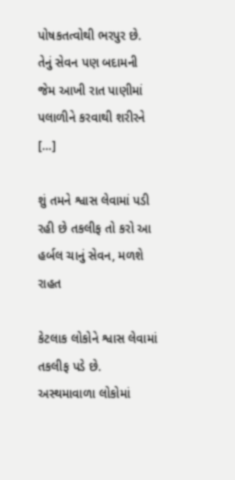પોષકતત્વોથી ભરપુર છે. તેનું સેવન પણ બદામની જેમ આખી રાત પાણીમાં પલાળીને કરવાથી શરીરને […]

શું તમને શ્વાસ લેવામાં પડી રહી છે તકલીફ તો કરો આ હર્બલ ચાનું સેવન, મળશે રાહત

કેટલાક લોકોને શ્વાસ લેવામાં તકલીફ પડે છે. અસ્થમાવાળા લોકોમાં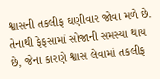શ્વાસની તકલીફ ઘણીવાર જોવા મળે છે. તેનાથી ફેફસામાં સોજાની સમસ્યા થાય છે, જેના કારણે શ્વાસ લેવામાં તકલીફ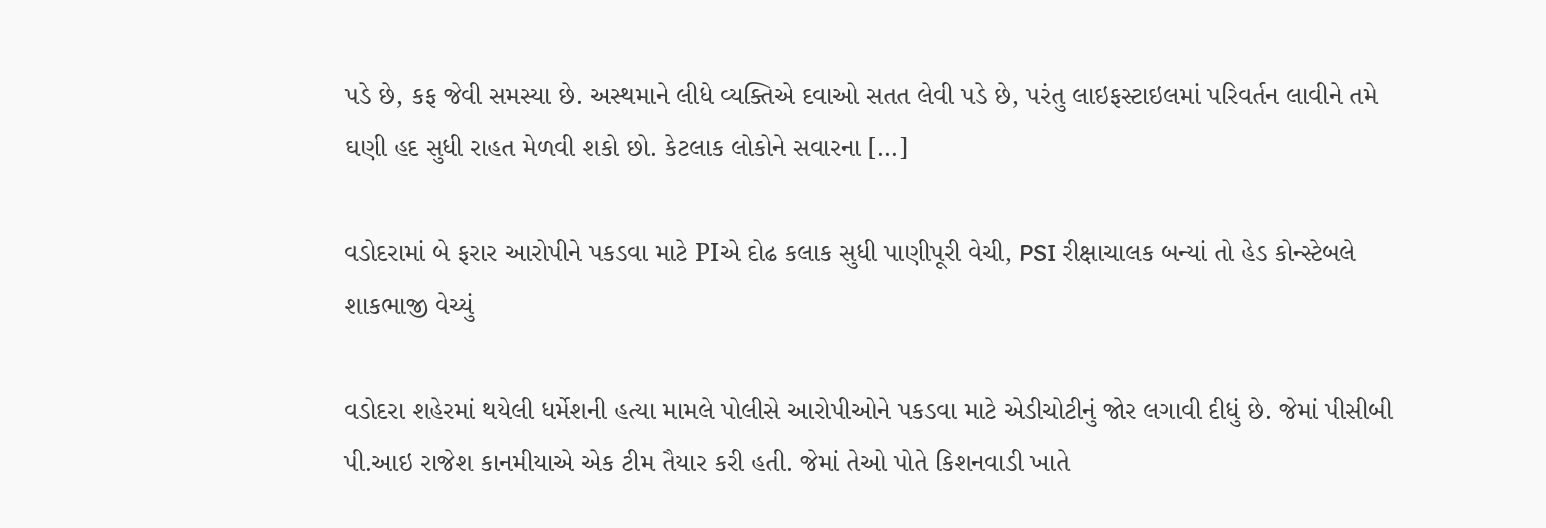પડે છે, કફ જેવી સમસ્યા છે. અસ્થમાને લીધે વ્યક્તિએ દવાઓ સતત લેવી પડે છે, પરંતુ લાઇફસ્ટાઇલમાં પરિવર્તન લાવીને તમે ઘણી હદ સુધી રાહત મેળવી શકો છો. કેટલાક લોકોને સવારના […]

વડોદરામાં બે ફરાર આરોપીને પકડવા માટે PIએ દોઢ કલાક સુધી પાણીપૂરી વેચી, PSI રીક્ષાચાલક બન્યાં તો હેડ કોન્સ્ટેબલે શાકભાજી વેચ્યું

વડોદરા શહેરમાં થયેલી ધર્મેશની હત્યા મામલે પોલીસે આરોપીઓને પકડવા માટે એડીચોટીનું જોર લગાવી દીધું છે. જેમાં પીસીબી પી.આઇ રાજેશ કાનમીયાએ એક ટીમ તૈયાર કરી હતી. જેમાં તેઓ પોતે કિશનવાડી ખાતે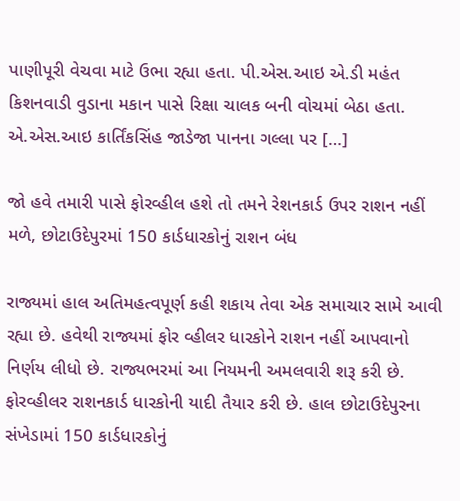પાણીપૂરી વેચવા માટે ઉભા રહ્યા હતા. પી.એસ.આઇ એ.ડી મહંત કિશનવાડી વુડાના મકાન પાસે રિક્ષા ચાલક બની વોચમાં બેઠા હતા. એ.એસ.આઇ કાર્તિંકસિંહ જાડેજા પાનના ગલ્લા પર […]

જો હવે તમારી પાસે ફોરવ્હીલ હશે તો તમને રેશનકાર્ડ ઉપર રાશન નહીં મળે, છોટાઉદેપુરમાં 150 કાર્ડધારકોનું રાશન બંધ

રાજ્યમાં હાલ અતિમહત્વપૂર્ણ કહી શકાય તેવા એક સમાચાર સામે આવી રહ્યા છે. હવેથી રાજ્યમાં ફોર વ્હીલર ધારકોને રાશન નહીં આપવાનો નિર્ણય લીધો છે. રાજ્યભરમાં આ નિયમની અમલવારી શરૂ કરી છે. ફોરવ્હીલર રાશનકાર્ડ ધારકોની યાદી તૈયાર કરી છે. હાલ છોટાઉદેપુરના સંખેડામાં 150 કાર્ડધારકોનું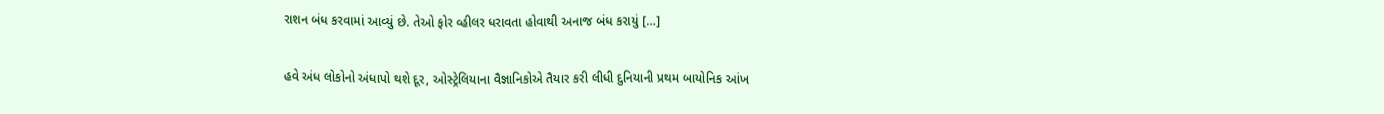રાશન બંધ કરવામાં આવ્યું છે. તેઓ ફોર વ્હીલર ધરાવતા હોવાથી અનાજ બંધ કરાયું […]

હવે અંધ લોકોનો અંધાપો થશે દૂર, ઓસ્ટ્રેલિયાના વૈજ્ઞાનિકોએ તૈયાર કરી લીધી દુનિયાની પ્રથમ બાયોનિક આંખ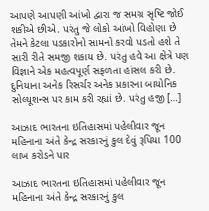આપણે આપણી આંખો દ્વારા જ સમગ્ર સૃષ્ટિ જોઈ શકીએ છીએ. પરંતુ જે લોકો આંખો વિહોણા છે તેમને કેટલા પડકારોનો સામનો કરવો પડતો હશે તે સારી રીતે સમજી શકાય છે. પરંતુ હવે આ ક્ષેત્રે પણ વિજ્ઞાને એક મહત્વપૂર્ણ સફળતા હાંસલ કરી છે. દુનિયાના અનેક રિસર્ચર અનેક પ્રકારના બાયોનિક સોલ્યૂશન્સ પર કામ કરી રહ્યાં છે. પરંતુ હજી […]

આઝાદ ભારતના ઇતિહાસમાં પહેલીવાર જૂન મહિનાના અંતે કેન્દ્ર સરકારનું કુલ દેવું રૂપિયા 100 લાખ કરોડને પાર

આઝાદ ભારતના ઇતિહાસમાં પહેલીવાર જૂન મહિનાના અંતે કેન્દ્ર સરકારનું કુલ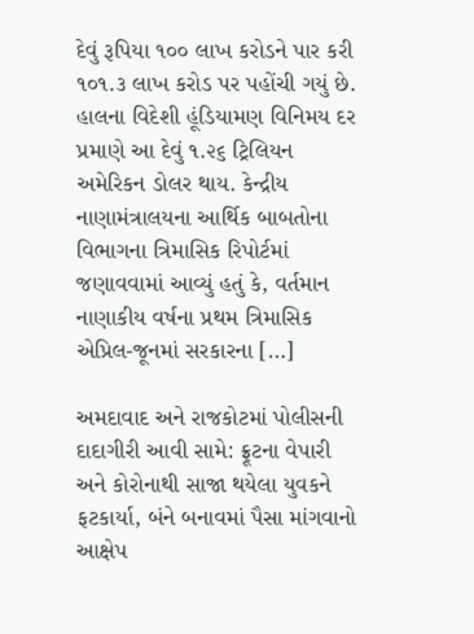દેવું રૂપિયા ૧૦૦ લાખ કરોડને પાર કરી ૧૦૧.૩ લાખ કરોડ પર પહોંચી ગયું છે. હાલના વિદેશી હૂંડિયામણ વિનિમય દર પ્રમાણે આ દેવું ૧.૨૬ ટ્રિલિયન અમેરિકન ડોલર થાય. કેન્દ્રીય નાણામંત્રાલયના આર્થિક બાબતોના વિભાગના ત્રિમાસિક રિપોર્ટમાં જણાવવામાં આવ્યું હતું કે, વર્તમાન નાણાકીય વર્ષના પ્રથમ ત્રિમાસિક એપ્રિલ-જૂનમાં સરકારના […]

અમદાવાદ અને રાજકોટમાં પોલીસની દાદાગીરી આવી સામે: ફ્રૂટના વેપારી અને કોરોનાથી સાજા થયેલા યુવકને ફટકાર્યા, બંને બનાવમાં પૈસા માંગવાનો આક્ષેપ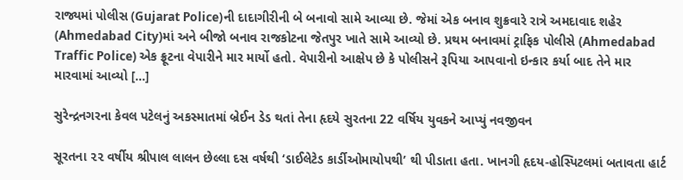રાજ્યમાં પોલીસ (Gujarat Police)ની દાદાગીરીની બે બનાવો સામે આવ્યા છે. જેમાં એક બનાવ શુક્રવારે રાત્રે અમદાવાદ શહેર (Ahmedabad City)માં અને બીજો બનાવ રાજકોટના જેતપુર ખાતે સામે આવ્યો છે. પ્રથમ બનાવમાં ટ્રાફિક પોલીસે (Ahmedabad Traffic Police) એક ફ્રૂટના વેપારીને માર માર્યો હતો. વેપારીનો આક્ષેપ છે કે પોલીસને રૂપિયા આપવાનો ઇન્કાર કર્યા બાદ તેને માર મારવામાં આવ્યો […]

સુરેન્દ્રનગરના કેવલ પટેલનું અકસ્માતમાં બ્રેઈન ડેડ થતાં તેના હૃદયે સુરતના 22 વર્ષિય યુવકને આપ્યું નવજીવન

સૂરતના ૨૨ વર્ષીય શ્રીપાલ લાલન છેલ્લા દસ વર્ષથી ‘ડાઈલેટેડ કાર્ડીઓમાયોપથી’ થી પીડાતા હતા. ખાનગી હૃદય-હોસ્પિટલમાં બતાવતા હાર્ટ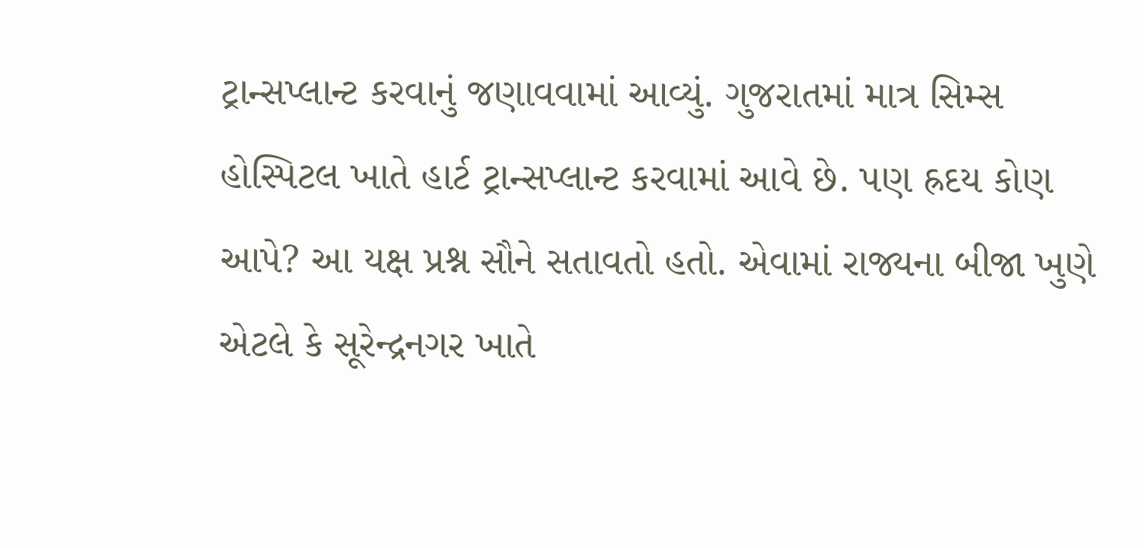ટ્રાન્સપ્લાન્ટ કરવાનું જણાવવામાં આવ્યું. ગુજરાતમાં માત્ર સિમ્સ હોસ્પિટલ ખાતે હાર્ટ ટ્રાન્સપ્લાન્ટ કરવામાં આવે છે. પણ હ્રદય કોણ આપે? આ યક્ષ પ્રશ્ન સૌને સતાવતો હતો. એવામાં રાજ્યના બીજા ખુણે એટલે કે સૂરેન્દ્રનગર ખાતે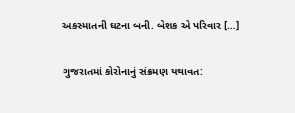અકસ્માતની ઘટના બની. બેશક એ પરિવાર […]

ગુજરાતમાં કોરોનાનું સંક્રમણ યથાવત: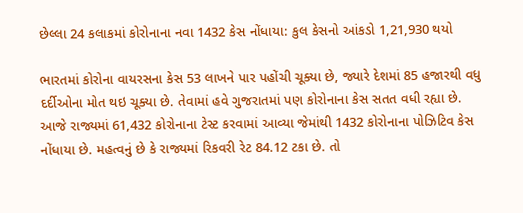છેલ્લા 24 કલાકમાં કોરોનાના નવા 1432 કેસ નોંધાયા: કુલ કેસનો આંકડો 1,21,930 થયો

ભારતમાં કોરોના વાયરસના કેસ 53 લાખને પાર પહોંચી ચૂક્યા છે, જ્યારે દેશમાં 85 હજારથી વધુ દર્દીઓના મોત થઇ ચૂક્યા છે. તેવામાં હવે ગુજરાતમાં પણ કોરોનાના કેસ સતત વધી રહ્યા છે. આજે રાજ્યમાં 61,432 કોરોનાના ટેસ્ટ કરવામાં આવ્યા જેમાંથી 1432 કોરોનાના પોઝિટિવ કેસ નોંધાયા છે. મહત્વનું છે કે રાજ્યમાં રિકવરી રેટ 84.12 ટકા છે. તો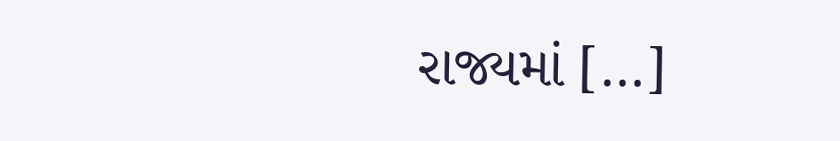રાજ્યમાં […]